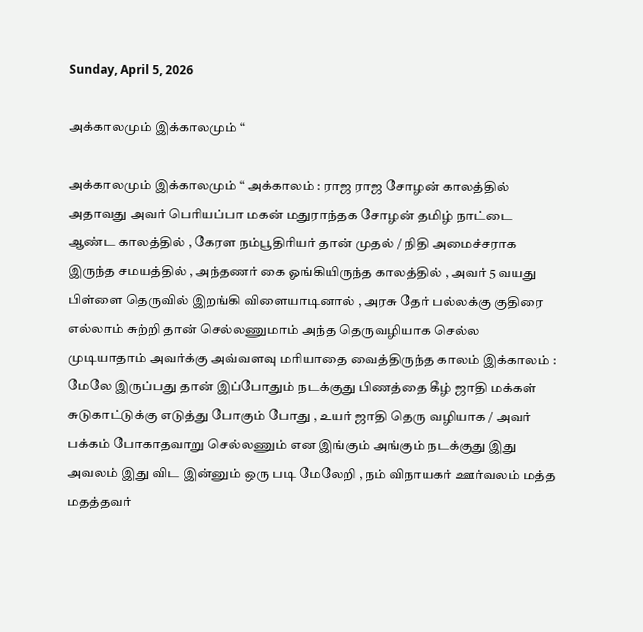Sunday, April 5, 2026

அக்காலமும் இக்காலமும் “

அக்காலமும் இக்காலமும் “ அக்காலம் : ராஜ ராஜ சோழன் காலத்தில் அதாவது அவர் பெரியப்பா மகன் மதுராந்தக சோழன் தமிழ் நாட்டை ஆண்ட காலத்தில் , கேரள நம்பூதிரியர் தான் முதல் / நிதி அமைச்சராக இருந்த சமயத்தில் , அந்தணர் கை ஓங்கியிருந்த காலத்தில் , அவர் 5 வயது பிள்ளை தெருவில் இறங்கி விளையாடினால் , அரசு தேர் பல்லக்கு குதிரை எல்லாம் சுற்றி தான் செல்லணுமாம் அந்த தெருவழியாக செல்ல முடியாதாம் அவர்க்கு அவ்வளவு மரியாதை வைத்திருந்த காலம் இக்காலம் : மேலே இருப்பது தான் இப்போதும் நடக்குது பிணத்தை கீழ் ஜாதி மக்கள் சுடுகாட்டுக்கு எடுத்து போகும் போது , உயர் ஜாதி தெரு வழியாக / அவர் பக்கம் போகாதவாறு செல்லணும் என இங்கும் அங்கும் நடக்குது இது அவலம் இது விட இன்னும் ஒரு படி மேலேறி , நம் விநாயகர் ஊர்வலம் மத்த மதத்தவர்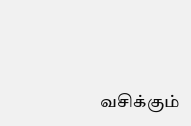வசிக்கும்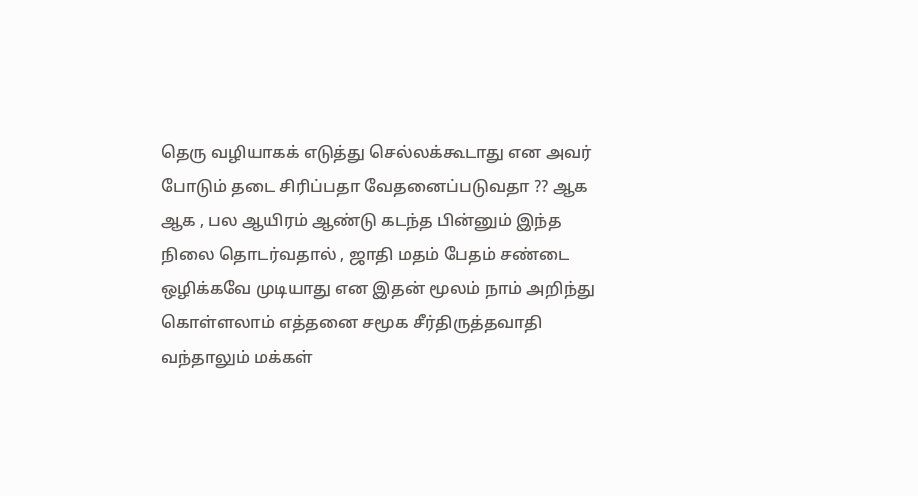தெரு வழியாகக் எடுத்து செல்லக்கூடாது என அவர் போடும் தடை சிரிப்பதா வேதனைப்படுவதா ?? ஆக ஆக , பல ஆயிரம் ஆண்டு கடந்த பின்னும் இந்த நிலை தொடர்வதால் , ஜாதி மதம் பேதம் சண்டை ஒழிக்கவே முடியாது என இதன் மூலம் நாம் அறிந்து கொள்ளலாம் எத்தனை சமூக சீர்திருத்தவாதி வந்தாலும் மக்கள்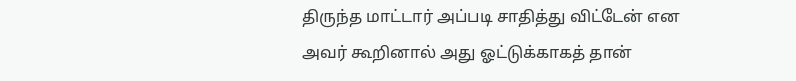திருந்த மாட்டார் அப்படி சாதித்து விட்டேன் என அவர் கூறினால் அது ஓட்டுக்காகத் தான்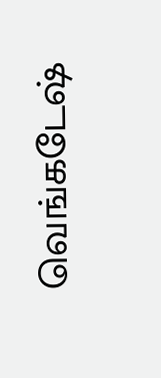வெங்கடேஷ்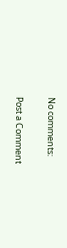No comments:

Post a Comment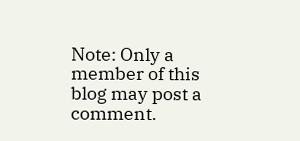Note: Only a member of this blog may post a comment.